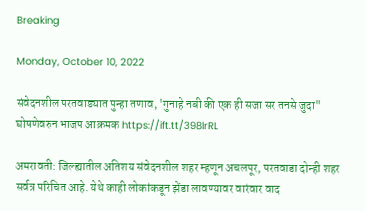Breaking

Monday, October 10, 2022

संवेदनशील परतवाड्यात पुन्हा तणाव, 'गुनाहे नबी की एक ही सजा सर तनसे जुदा" घोषणेवरुन भाजप आक्रमक https://ift.tt/398lrRL

अमरावती: जिल्ह्यातील अतिशय संवेदनशील शहर म्हणून अचलपूर, परतवाडा दोन्ही शहर सर्वत्र परिचित आहे. येथे काही लोकांकडून झेंडा लावण्यावर वारंवार वाद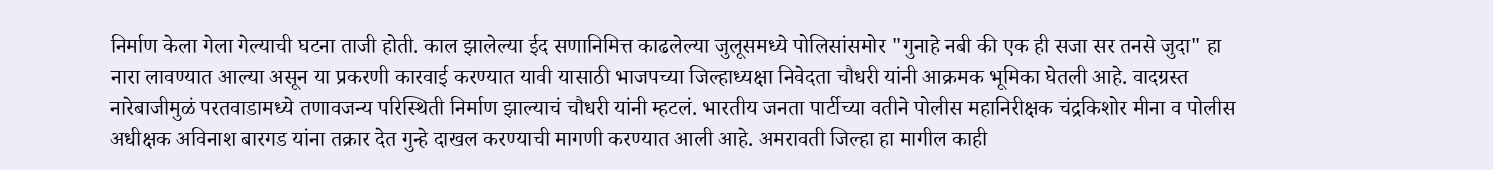निर्माण केला गेला गेल्याची घटना ताजी होती. काल झालेल्या ईद सणानिमित्त काढलेल्या जुलूसमध्ये पोलिसांसमोर "गुनाहे नबी की एक ही सजा सर तनसे जुदा" हा नारा लावण्यात आल्या असून या प्रकरणी कारवाई करण्यात यावी यासाठी भाजपच्या जिल्हाध्यक्षा निवेदता चौधरी यांनी आक्रमक भूमिका घेतली आहे. वादग्रस्त नारेबाजीमुळं परतवाडामध्ये तणावजन्य परिस्थिती निर्माण झाल्याचं चौधरी यांनी म्हटलं. भारतीय जनता पार्टीच्या वतीने पोलीस महानिरीक्षक चंद्रकिशोर मीना व पोलीस अधीक्षक अविनाश बारगड यांना तक्रार देत गुन्हे दाखल करण्याची मागणी करण्यात आली आहे. अमरावती जिल्हा हा मागील काही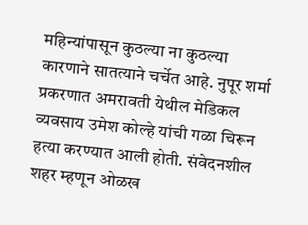महिन्यांपासून कुठल्या ना कुठल्या कारणाने सातत्याने चर्चेत आहे. नुपूर शर्मा प्रकरणात अमरावती येथील मेडिकल व्यवसाय उमेश कोल्हे यांची गळा चिरून हत्या करण्यात आली होती. संवेदनशील शहर म्हणून ओळख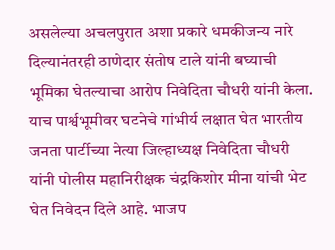असलेल्या अचलपुरात अशा प्रकारे धमकीजन्य नारे दिल्यानंतरही ठाणेदार संतोष टाले यांनी बघ्याची भूमिका घेतल्याचा आरोप निवेदिता चौधरी यांनी केला. याच पार्श्वभूमीवर घटनेचे गांभीर्य लक्षात घेत भारतीय जनता पार्टीच्या नेत्या जिल्हाध्यक्ष निवेदिता चौधरी यांनी पोलीस महानिरीक्षक चंद्रकिशोर मीना यांची भेट घेत निवेदन दिले आहे. भाजप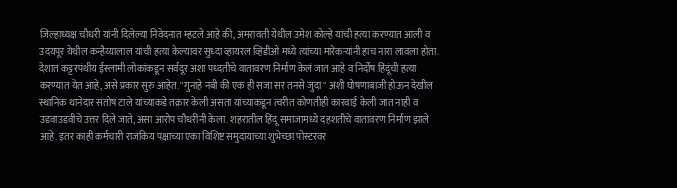जिल्हाध्यक्ष चौधरी यांनी दिलेल्या निवेदनात म्हटले आहे की, अमरावती येथील उमेश कोल्हे यांची हत्या करण्यात आली व उदयपूर येथील कन्हैय्यालाल यांची हत्या केल्यावर सुध्दा व्हायरल व्हिडीओ मध्ये त्यांच्या मारेकऱ्यांनी हाच नारा लावला होता. देशात कट्टरपंथीय ईस्लामी लोकांकडून सर्वदूर अशा पध्दतीचे वातावरण निर्माण केलं जात आहे व निर्दोष हिंदूंची हत्या करण्यात येत आहे, असे प्रकार सुरु आहेत. "गुनाहे नबी की एक ही सजा सर तनसे जुदा" अशी घोषणाबाजी होऊन देखील स्थानिक थानेदार संतोष टाले यांच्याकडे तक्रार केली असता यांच्याकडून त्वरीत कोणतीही कारवाई केली जात नाही व उडवाउडवीचे उत्तर दिले जाते, असा आरोप चौधरींनी केला. शहरातील हिंदू समाजामध्ये दहशतीचे वातावरण निर्माण झाले आहे. इतर काही कर्मचारी राजकिय पक्षाच्या एका विशिष्ट समुदायाच्या शुभेच्छा पोस्टरवर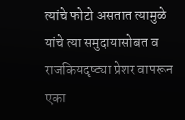त्यांचे फोटो असतात त्यामुळे यांचे त्या समुदायासोबत व राजकियदृष्ट्या प्रेशर वापरून एका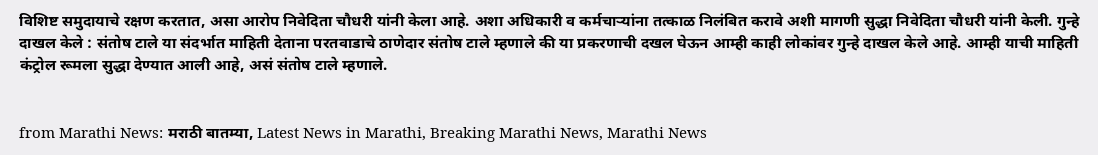विशिष्ट समुदायाचे रक्षण करतात, असा आरोप निवेदिता चौधरी यांनी केला आहे. अशा अधिकारी व कर्मचाऱ्यांना तत्काळ निलंबित करावे अशी मागणी सुद्धा निवेदिता चौधरी यांनी केली. गुन्हे दाखल केले : संतोष टाले या संदर्भात माहिती देताना परतवाडाचे ठाणेदार संतोष टाले म्हणाले की या प्रकरणाची दखल घेऊन आम्ही काही लोकांवर गुन्हे दाखल केले आहे. आम्ही याची माहिती कंट्रोल रूमला सुद्धा देण्यात आली आहे, असं संतोष टाले म्हणाले.


from Marathi News: मराठी बातम्या, Latest News in Marathi, Breaking Marathi News, Marathi News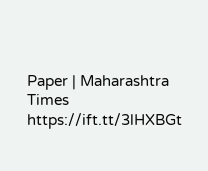Paper | Maharashtra Times https://ift.tt/3lHXBGt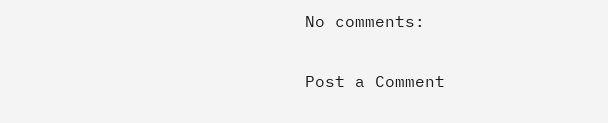No comments:

Post a Comment